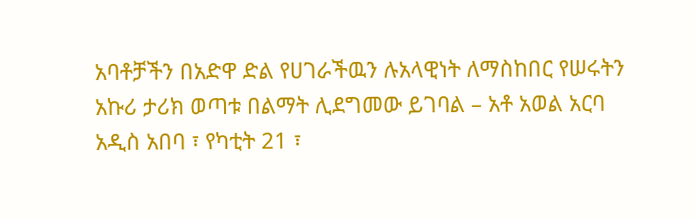አባቶቻችን በአድዋ ድል የሀገራችዉን ሉአላዊነት ለማስከበር የሠሩትን አኩሪ ታሪክ ወጣቱ በልማት ሊደግመው ይገባል – አቶ አወል አርባ
አዲስ አበባ ፣ የካቲት 21 ፣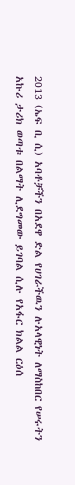2013 (ኤፍ ቢ ሲ) አባቶቻችን በአደዋ ድል የሀገራችዉን ሉአላዊነት ለማስከበር የሠሩትን አኩሪ ታሪክ ወጣቱ በልማት ሊደግመው ይገባል ሲሉ የአፋር ክልል ርዕሰ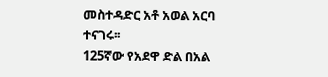መስተዳድር አቶ አወል አርባ ተናገሩ፡፡
125ኛው የአደዋ ድል በአል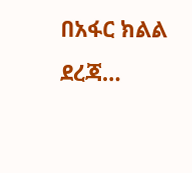በአፋር ክልል ደረጃ…